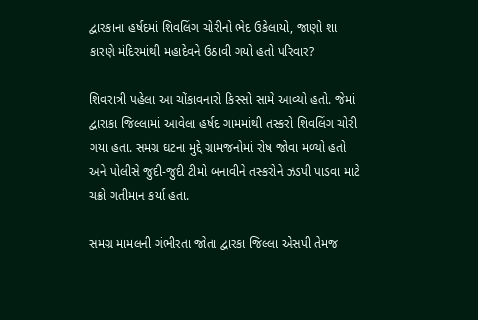દ્વારકાના હર્ષદમાં શિવલિંગ ચોરીનો ભેદ ઉકેલાયો, જાણો શા કારણે મંદિરમાંથી મહાદેવને ઉઠાવી ગયો હતો પરિવાર?

શિવરાત્રી પહેલા આ ચોંકાવનારો કિસ્સો સામે આવ્યો હતો. જેમાં દ્વારાકા જિલ્લામાં આવેલા હર્ષદ ગામમાંથી તસ્કરો શિવલિંગ ચોરી ગયા હતા. સમગ્ર ઘટના મુદ્દે ગ્રામજનોમાં રોષ જોવા મળ્યો હતો અને પોલીસે જુદી-જુદી ટીમો બનાવીને તસ્કરોને ઝડપી પાડવા માટે ચક્રો ગતીમાન કર્યા હતા.

સમગ્ર મામલની ગંભીરતા જોતા દ્વારકા જિલ્લા એસપી તેમજ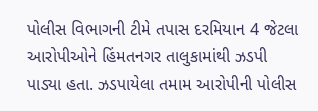પોલીસ વિભાગની ટીમે તપાસ દરમિયાન 4 જેટલા આરોપીઓને હિંમતનગર તાલુકામાંથી ઝડપી પાડ્યા હતા. ઝડપાયેલા તમામ આરોપીની પોલીસ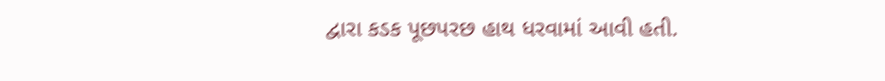દ્વારા કડક પૂછપરછ હાથ ધરવામાં આવી હતી.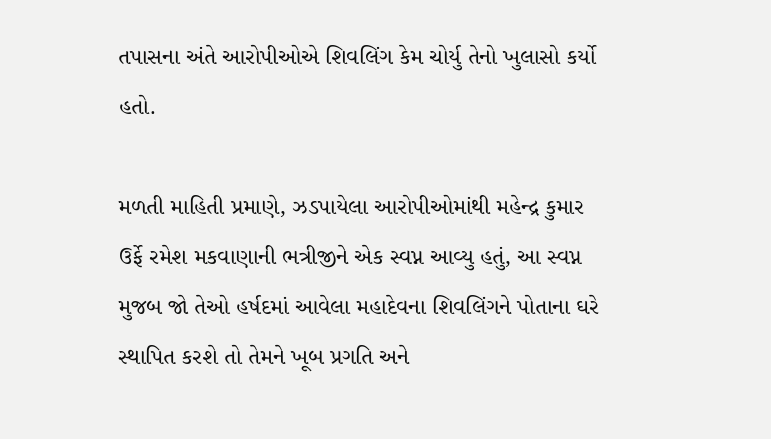તપાસના અંતે આરોપીઓએ શિવલિંગ કેમ ચોર્યુ તેનો ખુલાસો કર્યો હતો.

મળતી માહિતી પ્રમાણે, ઝડપાયેલા આરોપીઓમાંથી મહેન્દ્ર કુમાર ઉર્ફે રમેશ મકવાણાની ભત્રીજીને એક સ્વપ્ન આવ્યુ હતું, આ સ્વપ્ન મુજબ જો તેઓ હર્ષદમાં આવેલા મહાદેવના શિવલિંગને પોતાના ઘરે સ્થાપિત કરશે તો તેમને ખૂબ પ્રગતિ અને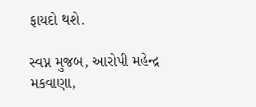ફાયદો થશે.

સ્વપ્ન મુજબ, આરોપી મહેન્દ્ર મકવાણા,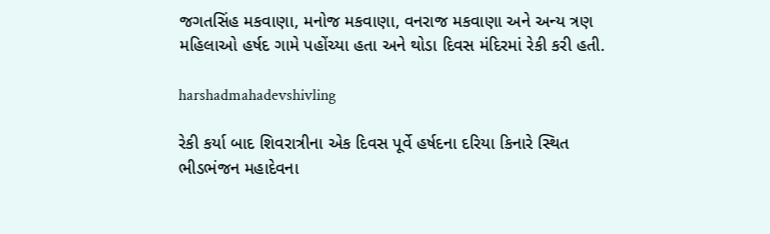જગતસિંહ મકવાણા, મનોજ મકવાણા, વનરાજ મકવાણા અને અન્ય ત્રણ મહિલાઓ હર્ષદ ગામે પહોંચ્યા હતા અને થોડા દિવસ મંદિરમાં રેકી કરી હતી.

harshadmahadevshivling

રેકી કર્યા બાદ શિવરાત્રીના એક દિવસ પૂર્વે હર્ષદના દરિયા કિનારે સ્થિત ભીડભંજન મહાદેવના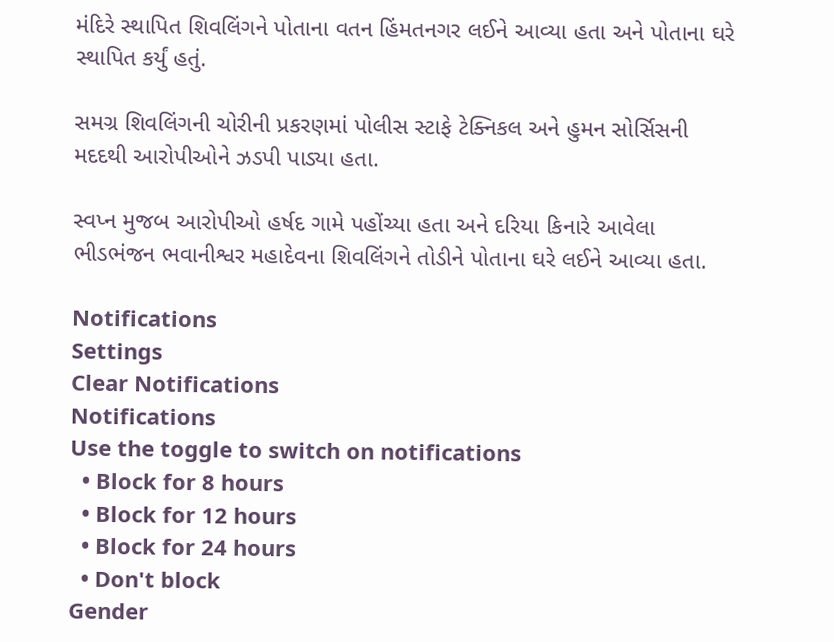મંદિરે સ્થાપિત શિવલિંગને પોતાના વતન હિંમતનગર લઈને આવ્યા હતા અને પોતાના ઘરે સ્થાપિત કર્યું હતું.

સમગ્ર શિવલિંગની ચોરીની પ્રકરણમાં પોલીસ સ્ટાફે ટેક્નિકલ અને હુમન સોર્સિસની મદદથી આરોપીઓને ઝડપી પાડ્યા હતા.

સ્વપ્ન મુજબ આરોપીઓ હર્ષદ ગામે પહોંચ્યા હતા અને દરિયા કિનારે આવેલા ભીડભંજન ભવાનીશ્વર મહાદેવના શિવલિંગને તોડીને પોતાના ઘરે લઈને આવ્યા હતા.

Notifications
Settings
Clear Notifications
Notifications
Use the toggle to switch on notifications
  • Block for 8 hours
  • Block for 12 hours
  • Block for 24 hours
  • Don't block
Gender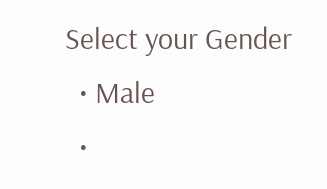Select your Gender
  • Male
  •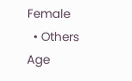Female
  • Others
Age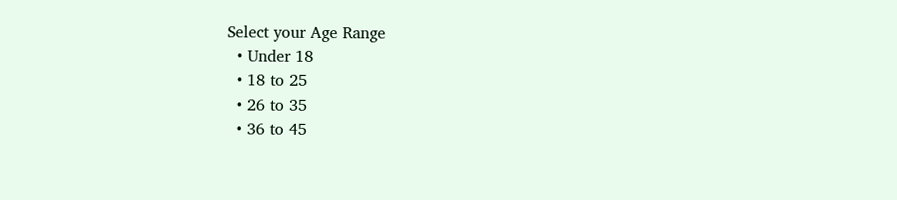Select your Age Range
  • Under 18
  • 18 to 25
  • 26 to 35
  • 36 to 45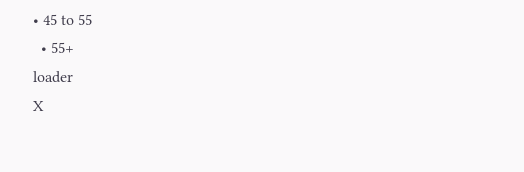• 45 to 55
  • 55+
loader
X